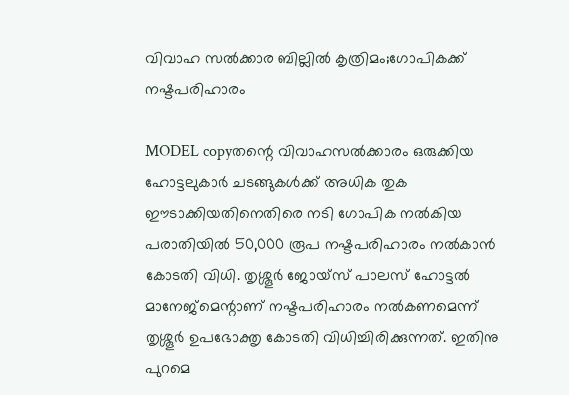വിവാഹ സല്‍ക്കാര ബില്ലില്‍ കൃത്രിമം;ഗോപികക്ക് നഷ്ടപരിഹാരം

MODEL copyതന്റെ വിവാഹസല്‍ക്കാരം ഒരുക്കിയ ഹോട്ടലുകാര്‍ ചടങ്ങുകള്‍ക്ക് അധിക തുക ഈടാക്കിയതിനെതിരെ നടി ഗോപിക നല്‍കിയ പരാതിയില്‍ 50,000 രൂപ നഷ്ടപരിഹാരം നല്‍കാന്‍ കോടതി വിധി. തൃശ്ശൂര്‍ ജോയ്‌സ് പാലസ് ഹോട്ടല്‍ മാനേജ്‌മെന്റാണ് നഷ്ടപരിഹാരം നല്‍കണമെന്ന് തൃശ്ശൂര്‍ ഉപഭോക്തൃ കോടതി വിധിച്ചിരിക്കുന്നത്. ഇതിനു പുറമെ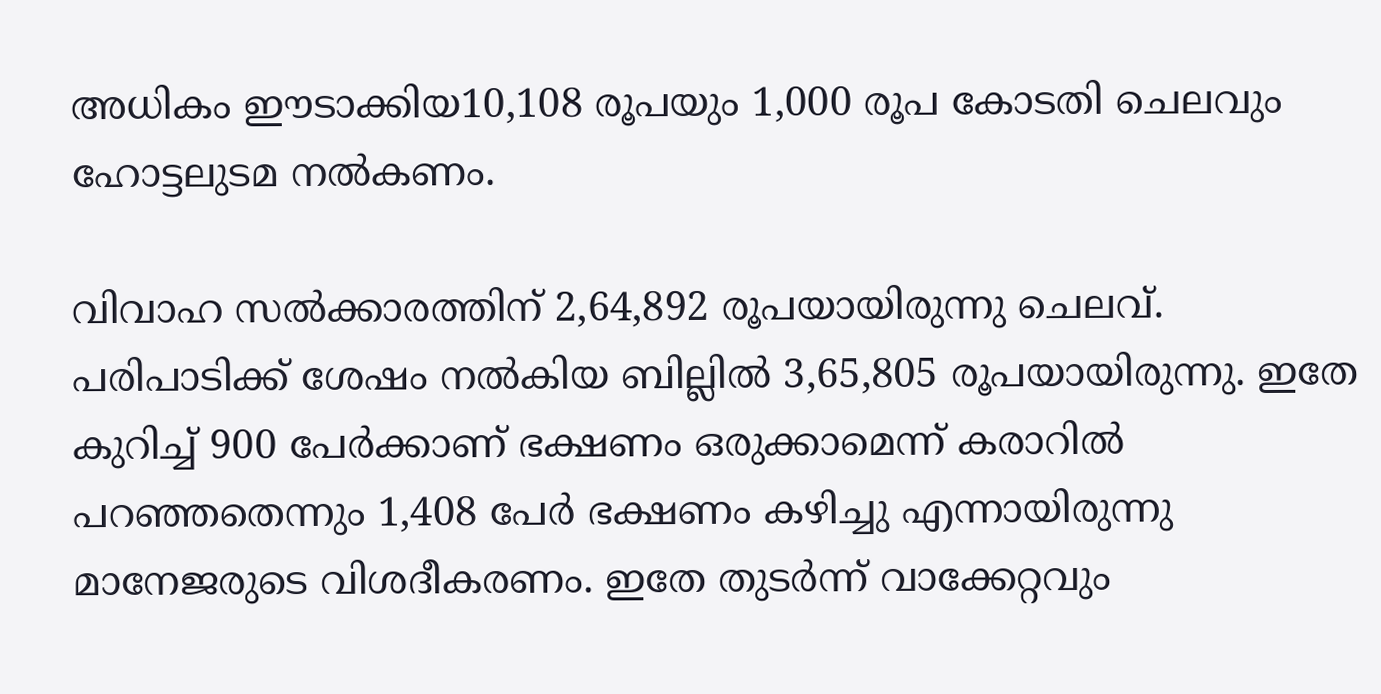അധികം ഈടാക്കിയ10,108 രൂപയും 1,000 രൂപ കോടതി ചെലവും ഹോട്ടലുടമ നല്‍കണം.

വിവാഹ സല്‍ക്കാരത്തിന് 2,64,892 രൂപയായിരുന്നു ചെലവ്. പരിപാടിക്ക് ശേഷം നല്‍കിയ ബില്ലില്‍ 3,65,805 രൂപയായിരുന്നു. ഇതേ കുറിച്ച് 900 പേര്‍ക്കാണ് ഭക്ഷണം ഒരുക്കാമെന്ന് കരാറില്‍ പറഞ്ഞതെന്നും 1,408 പേര്‍ ഭക്ഷണം കഴിച്ചു എന്നായിരുന്നു മാനേജരുടെ വിശദീകരണം. ഇതേ തുടര്‍ന്ന് വാക്കേറ്റവും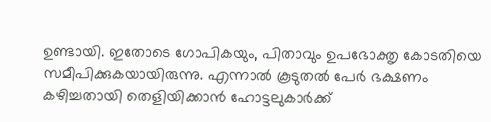ഉണ്ടായി. ഇതോടെ ഗോപികയും, പിതാവും ഉപഭോക്തൃ കോടതിയെ സമീപിക്കുകയായിരുന്നു. എന്നാല്‍ കൂടുതല്‍ പേര്‍ ഭക്ഷണം കഴിച്ചതായി തെളിയിക്കാന്‍ ഹോട്ടലുകാര്‍ക്ക്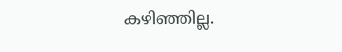കഴിഞ്ഞില്ല.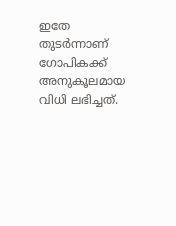ഇതേ തുടര്‍ന്നാണ് ഗോപികക്ക് അനുകൂലമായ വിധി ലഭിച്ചത്.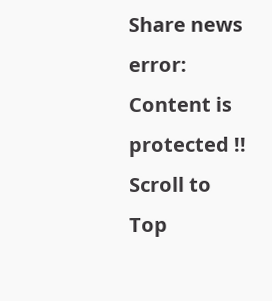Share news
error: Content is protected !!
Scroll to Top